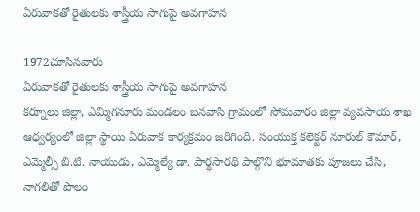ఏరువాకతో రైతులకు శాస్త్రీయ సాగుపై అవగాహన

1972చూసినవారు
ఏరువాకతో రైతులకు శాస్త్రీయ సాగుపై అవగాహన
కర్నూలు జిల్లా, ఎమ్మిగనూరు మండలం బనవాసి గ్రామంలో సోమవారం జిల్లా వ్యవసాయ శాఖ ఆధ్వర్యంలో జిల్లా స్థాయి ఏరువాక కార్యక్రమం జరిగింది. సంయుక్త కలెక్టర్ నూరుల్ కౌమార్, ఎమ్మెల్సీ బి.టి. నాయుడు, ఎమ్మెల్యే డా. పార్థసారథి పాల్గొని భూమాతకు పూజలు చేసి, నాగలితో పొలం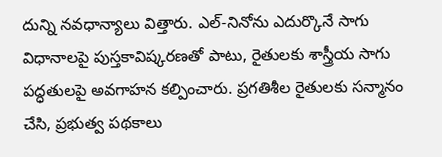దున్ని నవధాన్యాలు విత్తారు. ఎల్-నినోను ఎదుర్కొనే సాగు విధానాలపై పుస్తకావిష్కరణతో పాటు, రైతులకు శాస్త్రీయ సాగు పద్ధతులపై అవగాహన కల్పించారు. ప్రగతిశీల రైతులకు సన్మానం చేసి, ప్రభుత్వ పథకాలు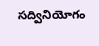సద్వినియోగం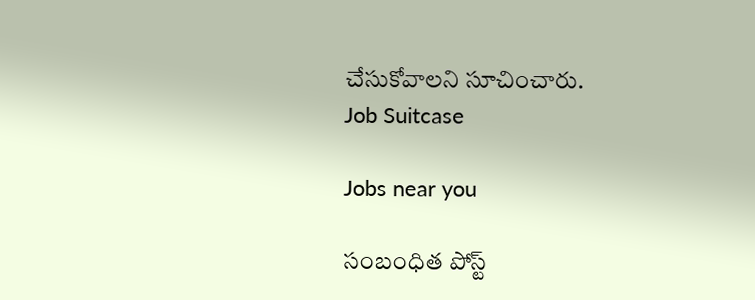చేసుకోవాలని సూచించారు.
Job Suitcase

Jobs near you

సంబంధిత పోస్ట్